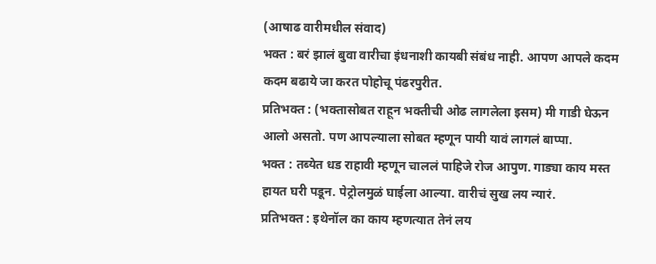(आषाढ वारीमधील संवाद)
भक्त : बरं झालं बुवा वारीचा इंधनाशी कायबी संबंध नाही. आपण आपले कदम कदम बढाये जा करत पोहोचू पंढरपुरीत.
प्रतिभक्त : (भक्तासोबत राहून भक्तीची ओढ लागलेला इसम) मी गाडी घेऊन आलो असतो. पण आपल्याला सोबत म्हणून पायी यावं लागलं बाप्पा.
भक्त : तब्येत धड राहावी म्हणून चाललं पाहिजे रोज आपुण. गाड्या काय मस्त हायत घरी पडून. पेट्रोलमुळं घाईला आल्या. वारीचं सुख लय न्यारं.
प्रतिभक्त : इथेनॉल का काय म्हणत्यात तेनं लय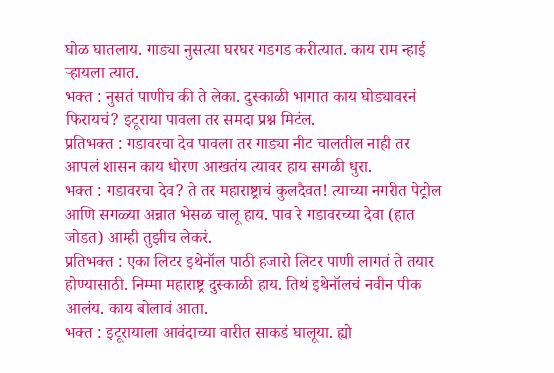घोळ घातलाय. गाड्या नुसत्या घरघर गडगड करीत्यात. काय राम न्हाई ऱ्हायला त्यात.
भक्त : नुसतं पाणीच की ते लेका. दुस्काळी भागात काय घोड्यावरनं फिरायचं? इटूराया पावला तर समदा प्रश्न मिटंल.
प्रतिभक्त : गडावरचा देव पावला तर गाड्या नीट चालतील नाही तर आपलं शासन काय धोरण आखतंय त्यावर हाय सगळी धुरा.
भक्त : गडावरचा देव? ते तर महाराष्ट्राचं कुलदैवत! त्याच्या नगरीत पेट्रोल आणि सगळ्या अन्नात भेसळ चालू हाय. पाव रे गडावरच्या देवा (हात जोडत) आम्ही तुझीच लेकरं.
प्रतिभक्त : एका लिटर इथेनॉल पाठी हजारो लिटर पाणी लागतं ते तयार होण्यासाठी. निम्मा महाराष्ट्र दुस्काळी हाय. तिथं इथेनॉलचं नवीन पीक आलंय. काय बोलावं आता.
भक्त : इटूरायाला आवंदाच्या वारीत साकडं घालूया. ह्यो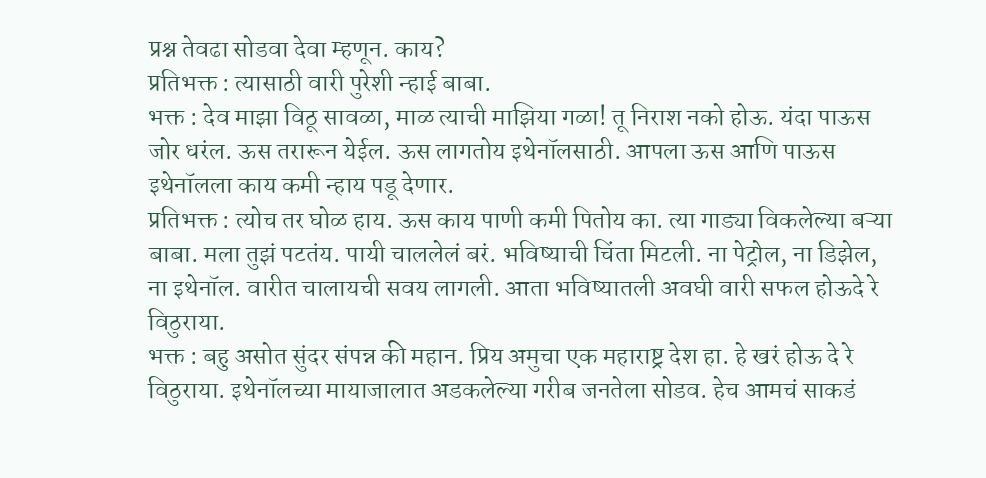प्रश्न तेवढा सोडवा देवा म्हणून. काय?
प्रतिभक्त : त्यासाठी वारी पुरेशी न्हाई बाबा.
भक्त : देव माझा विठू सावळा, माळ त्याची माझिया गळा! तू निराश नको होऊ. यंदा पाऊस जोर धरंल. ऊस तरारून येईल. ऊस लागतोय इथेनॉलसाठी. आपला ऊस आणि पाऊस इथेनॉलला काय कमी न्हाय पडू देणार.
प्रतिभक्त : त्योच तर घोळ हाय. ऊस काय पाणी कमी पितोय का. त्या गाड्या विकलेल्या बऱ्या बाबा. मला तुझं पटतंय. पायी चाललेलं बरं. भविष्याची चिंता मिटली. ना पेट्रोल, ना डिझेल, ना इथेनॉल. वारीत चालायची सवय लागली. आता भविष्यातली अवघी वारी सफल होऊदे रे विठुराया.
भक्त : बहु असोत सुंदर संपन्न की महान. प्रिय अमुचा एक महाराष्ट्र देश हा. हे खरं होऊ दे रे विठुराया. इथेनॉलच्या मायाजालात अडकलेल्या गरीब जनतेला सोडव. हेच आमचं साकडं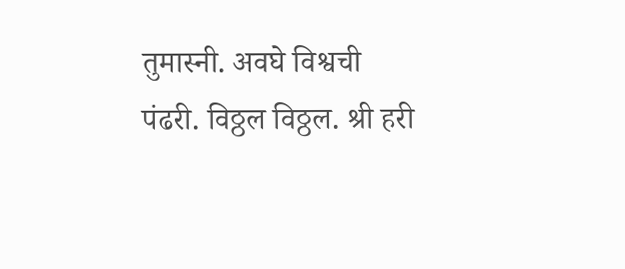तुमास्नी. अवघे विश्वची पंढरी. विठ्ठल विठ्ठल. श्री हरी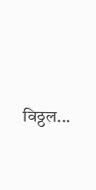विठ्ठल...